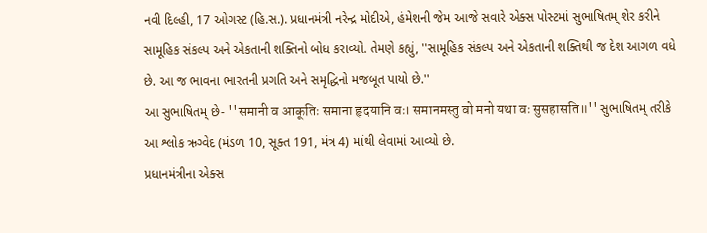નવી દિલ્હી, 17 ઓગસ્ટ (હિ.સ.). પ્રધાનમંત્રી નરેન્દ્ર મોદીએ, હંમેશની જેમ આજે સવારે એક્સ પોસ્ટમાં સુભાષિતમ્ શેર કરીને સામૂહિક સંકલ્પ અને એકતાની શક્તિનો બોધ કરાવ્યો. તેમણે કહ્યું, ''સામૂહિક સંકલ્પ અને એકતાની શક્તિથી જ દેશ આગળ વધે છે. આ જ ભાવના ભારતની પ્રગતિ અને સમૃદ્ધિનો મજબૂત પાયો છે.''
આ સુભાષિતમ્ છે- ''समानी व आकूतिः समाना हृदयानि वः। समानमस्तु वो मनो यथा वः सुसहासति॥'' સુભાષિતમ્ તરીકે આ શ્લોક ઋગ્વેદ (મંડળ 10, સૂક્ત 191, મંત્ર 4) માંથી લેવામાં આવ્યો છે.
પ્રધાનમંત્રીના એક્સ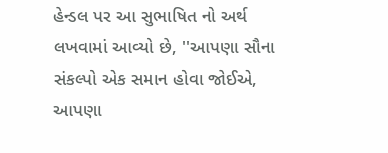હેન્ડલ પર આ સુભાષિત નો અર્થ લખવામાં આવ્યો છે, ''આપણા સૌના સંકલ્પો એક સમાન હોવા જોઈએ, આપણા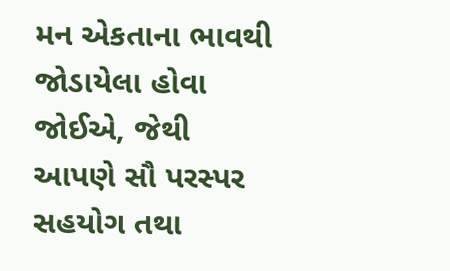મન એકતાના ભાવથી જોડાયેલા હોવા જોઈએ, જેથી આપણે સૌ પરસ્પર સહયોગ તથા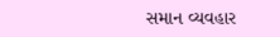સમાન વ્યવહાર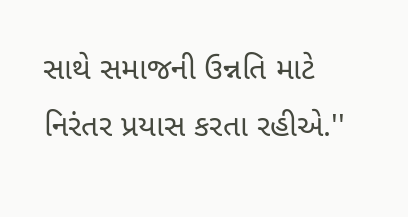સાથે સમાજની ઉન્નતિ માટે નિરંતર પ્રયાસ કરતા રહીએ.''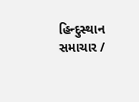હિન્દુસ્થાન સમાચાર /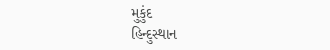મુકુંદ
હિન્દુસ્થાન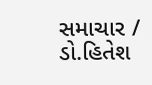સમાચાર / ડો.હિતેશ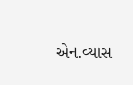એન.વ્યાસ